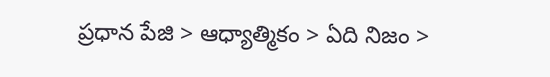ప్రధాన పేజి > ఆధ్యాత్మికం > ఏది నిజం >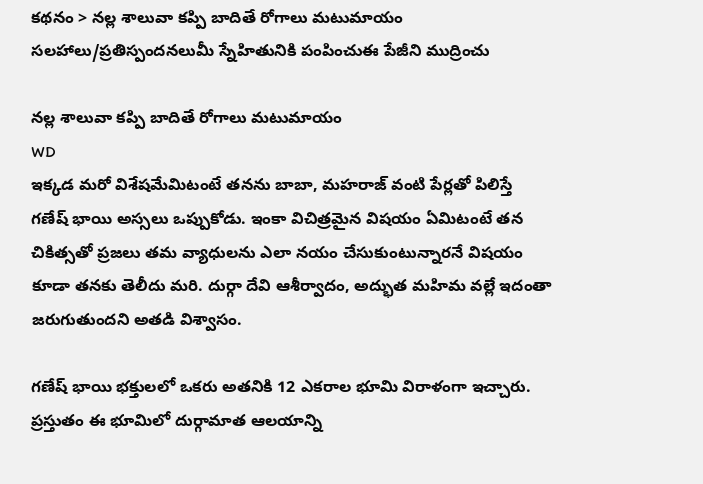కథనం > నల్ల శాలువా కప్పి బాదితే రోగాలు మటుమాయం
సలహాలు/ప్రతిస్పందనలుమీ స్నేహితునికి పంపించుఈ పేజీని ముద్రించు

నల్ల శాలువా కప్పి బాదితే రోగాలు మటుమాయం
WD
ఇక్కడ మరో విశేషమేమిటంటే తనను బాబా, మహరాజ్ వంటి పేర్లతో పిలిస్తే గణేష్ భాయి అస్సలు ఒప్పుకోడు. ఇంకా విచిత్రమైన విషయం ఏమిటంటే తన చికిత్సతో ప్రజలు తమ వ్యాధులను ఎలా నయం చేసుకుంటున్నారనే విషయం కూడా తనకు తెలీదు మరి. దుర్గా దేవి ఆశీర్వాదం, అద్భుత మహిమ వల్లే ఇదంతా జరుగుతుందని అతడి విశ్వాసం.

గణేష్ భాయి భక్తులలో ఒకరు అతనికి 12 ఎకరాల భూమి విరాళంగా ఇచ్చారు. ప్రస్తుతం ఈ భూమిలో దుర్గామాత ఆలయాన్ని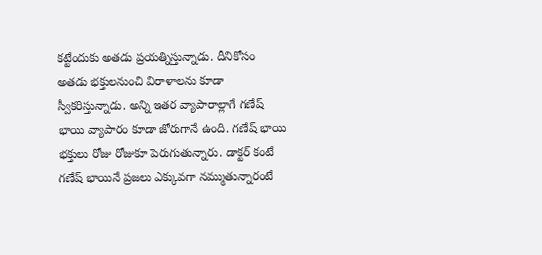కట్టేందుకు అతడు ప్రయత్నిస్తున్నాడు. దీనికోసం అతడు భక్తులనుంచి విరాళాలను కూడా స్వీకరిస్తున్నాడు. అన్ని ఇతర వ్యాపారాల్లాగే గణేష్ భాయి వ్యాపారం కూడా జోరుగానే ఉంది. గణేష్ భాయి భక్తులు రోజు రోజుకూ పెరుగుతున్నారు. డాక్టర్ కంటే గణేష్‌ భాయినే ప్రజలు ఎక్కువగా నమ్ముతున్నారంటే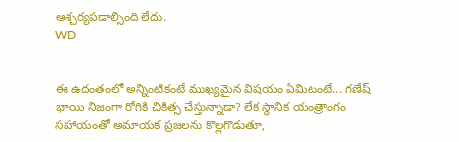ఆశ్చర్యపడాల్సింది లేదు.
WD


ఈ ఉదంతంలో అన్నింటికంటే ముఖ్యమైన విషయం ఏమిటంటే... గణేష్ భాయి నిజంగా రోగికి చికిత్స చేస్తున్నాడా? లేక స్థానిక యంత్రాంగం సహాయంతో అమాయక ప్రజలను కొల్లగొడుతూ,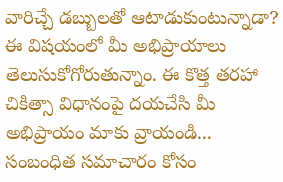వారిచ్చే డబ్బులతో ఆటాడుకుంటున్నాడా? ఈ విషయంలో మీ అభిప్రాయాలు తెలుసుకోగోరుతున్నాం. ఈ కొత్త తరహా చికిత్సా విధానంపై దయచేసి మీ అభిప్రాయం మాకు వ్రాయండి...
సంబంధిత సమాచారం కోసం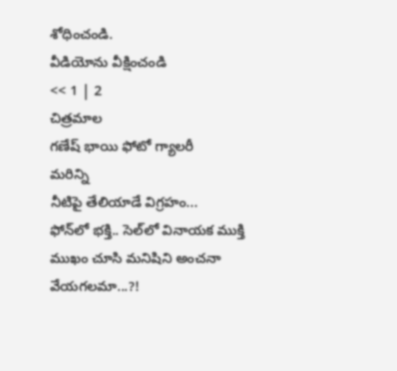శోధించండి.
వీడియోను వీక్షించండి
<< 1 | 2
చిత్రమాల
గణేష్ భాయి ఫోటో గ్యాలరీ
మరిన్ని
నీటిపై తేలియాడే విగ్రహం...
ఫోన్‌లో భక్తి.. సెల్‌లో వినాయక ముక్తి
ముఖం చూసి మనిషిని అంచనా వేయగలమా...?!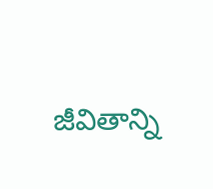జీవితాన్ని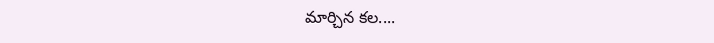మార్చిన కల....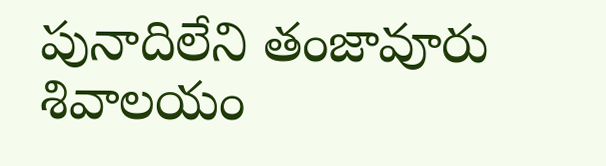పునాదిలేని తంజావూరు శివాలయం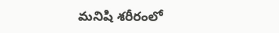మనిషి శరీరంలో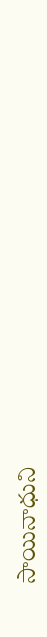సాయినాధుని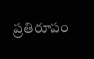ప్రతిరూపం